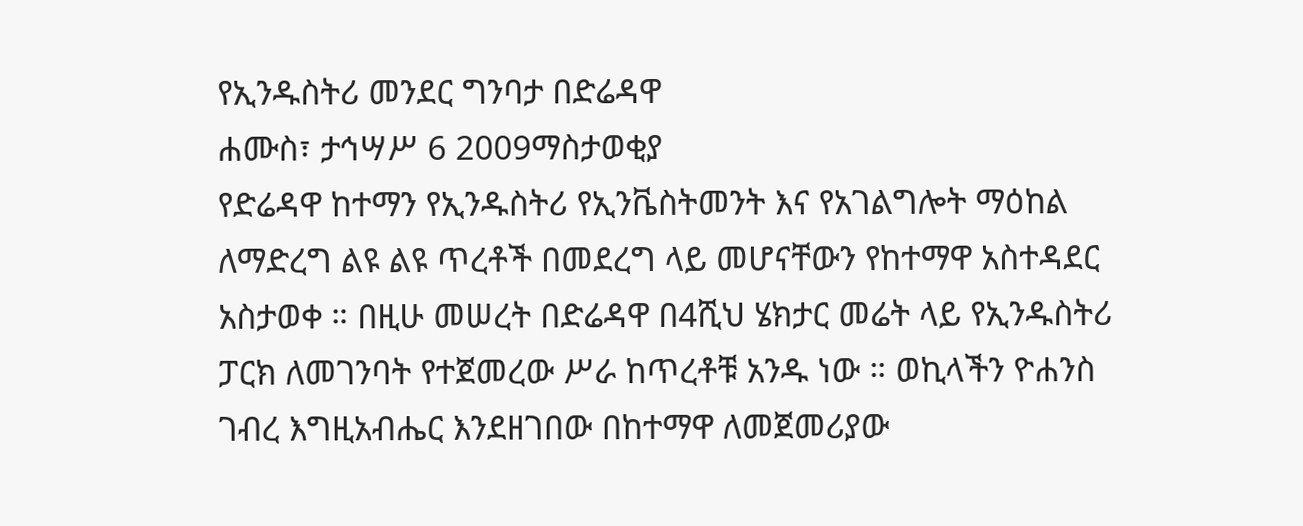የኢንዱስትሪ መንደር ግንባታ በድሬዳዋ
ሐሙስ፣ ታኅሣሥ 6 2009ማስታወቂያ
የድሬዳዋ ከተማን የኢንዱስትሪ የኢንቬስትመንት እና የአገልግሎት ማዕከል ለማድረግ ልዩ ልዩ ጥረቶች በመደረግ ላይ መሆናቸውን የከተማዋ አስተዳደር አስታወቀ ። በዚሁ መሠረት በድሬዳዋ በ4ሺህ ሄክታር መሬት ላይ የኢንዱስትሪ ፓርክ ለመገንባት የተጀመረው ሥራ ከጥረቶቹ አንዱ ነው ። ወኪላችን ዮሐንስ ገብረ እግዚአብሔር እንደዘገበው በከተማዋ ለመጀመሪያው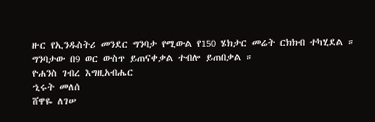ዙር የኢንዱስትሪ መንደር ግንባታ የሚውል የ150 ሄክታር መሬት ርክክብ ተካሂደል ። ግንባታው በ9 ወር ውስጥ ይጠናቀቃል ተብሎ ይጠበቃል ።
ዮሐንስ ገብረ እግዚአብሔር
ኂሩት መለሰ
ሸዋዬ ለገሠ